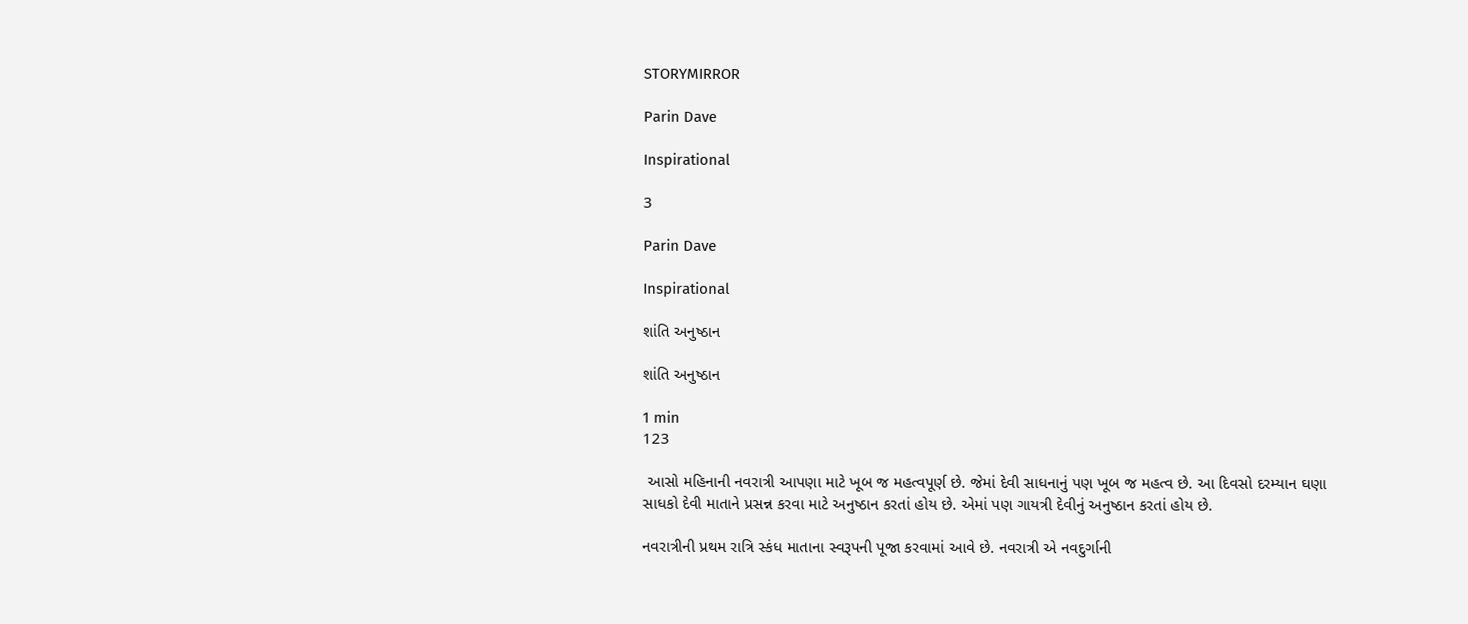STORYMIRROR

Parin Dave

Inspirational

3

Parin Dave

Inspirational

શાંતિ અનુષ્ઠાન

શાંતિ અનુષ્ઠાન

1 min
123

 આસો મહિનાની નવરાત્રી આપણા માટે ખૂબ જ મહત્વપૂર્ણ છે. જેમાં દેવી સાધનાનું પણ ખૂબ જ મહત્વ છે. આ દિવસો દરમ્યાન ઘણા સાધકો દેવી માતાને પ્રસન્ન કરવા માટે અનુષ્ઠાન કરતાં હોય છે. એમાં પણ ગાયત્રી દેવીનું અનુષ્ઠાન કરતાં હોય છે.

નવરાત્રીની પ્રથમ રાત્રિ સ્કંધ માતાના સ્વરૂપની પૂજા કરવામાં આવે છે. નવરાત્રી એ નવદુર્ગાની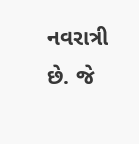નવરાત્રી છે. જે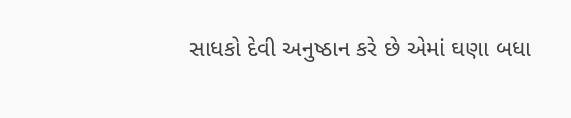સાધકો દેવી અનુષ્ઠાન કરે છે એમાં ઘણા બધા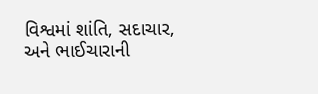વિશ્વમાં શાંતિ, સદાચાર, અને ભાઈચારાની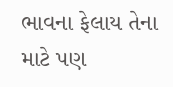ભાવના ફેલાય તેના માટે પણ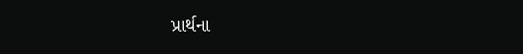પ્રાર્થના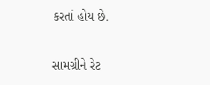કરતાં હોય છે.


સામગ્રીને રેટ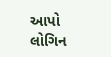આપો
લોગિન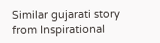Similar gujarati story from Inspirational